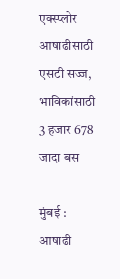एक्स्प्लोर
आषाढीसाठी एसटी सज्ज, भाविकांसाठी 3 हजार 678 जादा बस

मुंबई : आषाढी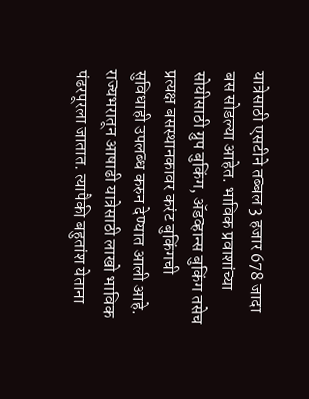यात्रेसाठी एसटीने तब्बल 3 हजार 678 जादा बस सोडल्या आहेत. भाविक प्रवाशांच्या सोयीसाठी ग्रुप बुकिंग, ॲडव्हान्स बुकिंग तसेच प्रत्यक्ष बसस्थानकावर करंट बुकिंगची सुविधाही उपलब्ध करुन देण्यात आली आहे. राज्यभरातून आषाढी यात्रेसाठी लाखो भाविक पंढरपूरला जातात. त्यापैकी बहुतांश येताना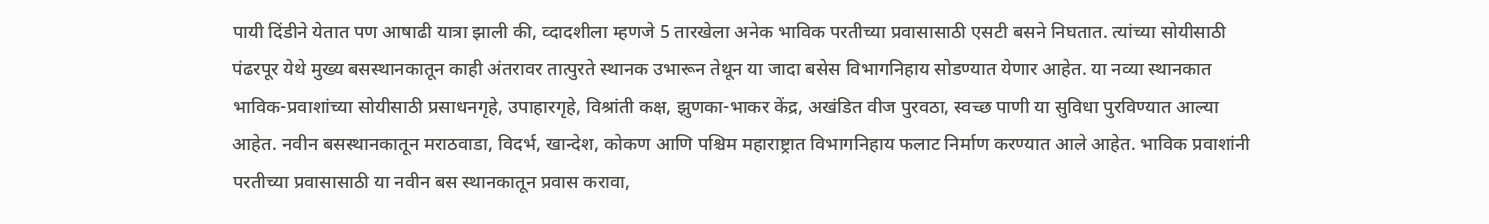पायी दिंडीने येतात पण आषाढी यात्रा झाली की, व्दादशीला म्हणजे 5 तारखेला अनेक भाविक परतीच्या प्रवासासाठी एसटी बसने निघतात. त्यांच्या सोयीसाठी पंढरपूर येथे मुख्य बसस्थानकातून काही अंतरावर तात्पुरते स्थानक उभारून तेथून या जादा बसेस विभागनिहाय सोडण्यात येणार आहेत. या नव्या स्थानकात भाविक-प्रवाशांच्या सोयीसाठी प्रसाधनगृहे, उपाहारगृहे, विश्रांती कक्ष, झुणका-भाकर केंद्र, अखंडित वीज पुरवठा, स्वच्छ पाणी या सुविधा पुरविण्यात आल्या आहेत. नवीन बसस्थानकातून मराठवाडा, विदर्भ, खान्देश, कोकण आणि पश्चिम महाराष्ट्रात विभागनिहाय फलाट निर्माण करण्यात आले आहेत. भाविक प्रवाशांनी परतीच्या प्रवासासाठी या नवीन बस स्थानकातून प्रवास करावा,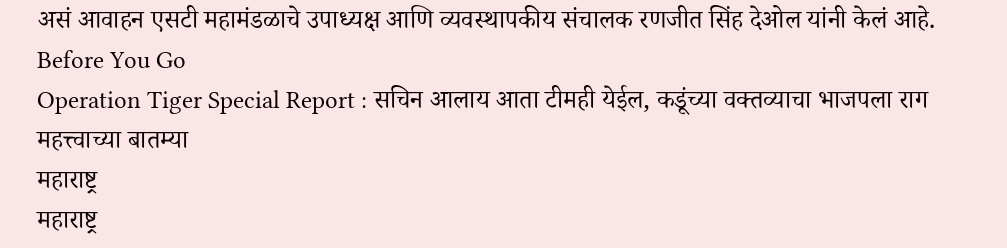असं आवाहन एसटी महामंडळाचे उपाध्यक्ष आणि व्यवस्थापकीय संचालक रणजीत सिंह देओल यांनी केलं आहे.
Before You Go
Operation Tiger Special Report : सचिन आलाय आता टीमही येईल, कडूंच्या वक्तव्याचा भाजपला राग
महत्त्वाच्या बातम्या
महाराष्ट्र
महाराष्ट्र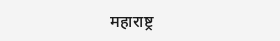महाराष्ट्र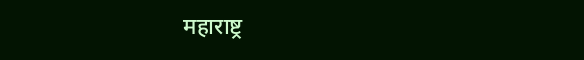महाराष्ट्र